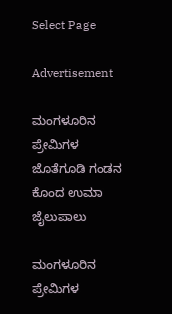Select Page

Advertisement

ಮಂಗಳೂರಿನ ಪ್ರೇಮಿಗಳ ಜೊತೆಗೂಡಿ ಗಂಡನ ಕೊಂದ ಉಮಾ ಜೈಲುಪಾಲು

ಮಂಗಳೂರಿನ ಪ್ರೇಮಿಗಳ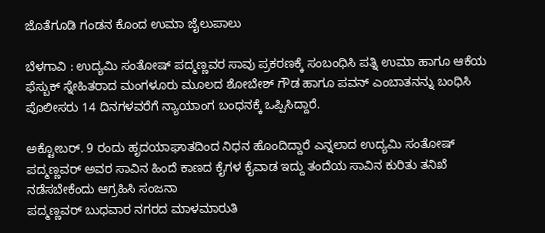ಜೊತೆಗೂಡಿ ಗಂಡನ ಕೊಂದ ಉಮಾ ಜೈಲುಪಾಲು

ಬೆಳಗಾವಿ : ಉದ್ಯಮಿ ಸಂತೋಷ್ ಪದ್ಮಣ್ಣವರ ಸಾವು ಪ್ರಕರಣಕ್ಕೆ ಸಂಬಂಧಿಸಿ ಪತ್ನಿ ಉಮಾ ಹಾಗೂ ಆಕೆಯ ಫೆಸ್ಬುಕ್ ಸ್ನೇಹಿತರಾದ ಮಂಗಳೂರು ಮೂಲದ ಶೋಬೇಶ್ ಗೌಡ ಹಾಗೂ ಪವನ್ ಎಂಬಾತನನ್ನು ಬಂಧಿಸಿ ಪೊಲೀಸರು 14 ದಿನಗಳವರೆಗೆ ನ್ಯಾಯಾಂಗ ಬಂಧನಕ್ಕೆ ಒಪ್ಪಿಸಿದ್ದಾರೆ.

ಅಕ್ಟೋಬರ್. 9 ರಂದು ಹೃದಯಾಘಾತದಿಂದ ನಿಧನ ಹೊಂದಿದ್ದಾರೆ ಎನ್ನಲಾದ ಉದ್ಯಮಿ ಸಂತೋಷ್ ಪದ್ಮಣ್ಣವರ್ ಅವರ ಸಾವಿನ ಹಿಂದೆ ಕಾಣದ ಕೈಗಳ ಕೈವಾಡ ಇದ್ದು ತಂದೆಯ ಸಾವಿನ ಕುರಿತು ತನಿಖೆ ನಡೆಸಬೇಕೆಂದು ಆಗ್ರಹಿಸಿ ಸಂಜನಾ
ಪದ್ಮಣ್ಣವರ್ ಬುಧವಾರ ನಗರದ ಮಾಳಮಾರುತಿ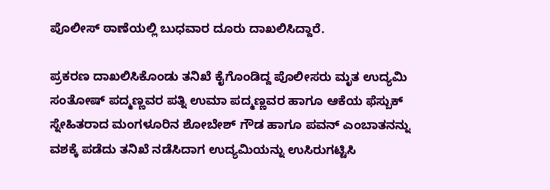ಪೊಲೀಸ್ ಠಾಣೆಯಲ್ಲಿ ಬುಧವಾರ ದೂರು ದಾಖಲಿಸಿದ್ದಾರೆ.

ಪ್ರಕರಣ ದಾಖಲಿಸಿಕೊಂಡು ತನಿಖೆ ಕೈಗೊಂಡಿದ್ದ ಪೊಲೀಸರು ಮೃತ ಉದ್ಯಮಿ ಸಂತೋಷ್ ಪದ್ಮಣ್ಣವರ ಪತ್ನಿ ಉಮಾ ಪದ್ಮಣ್ಣವರ ಹಾಗೂ ಆಕೆಯ ಫೆಸ್ಬುಕ್ ಸ್ನೇಹಿತರಾದ ಮಂಗಳೂರಿನ ಶೋಬೇಶ್ ಗೌಡ ಹಾಗೂ ಪವನ್ ಎಂಬಾತನನ್ನು ವಶಕ್ಕೆ ಪಡೆದು ತನಿಖೆ ನಡೆಸಿದಾಗ ಉದ್ಯಮಿಯನ್ನು ಉಸಿರುಗಟ್ಟಿಸಿ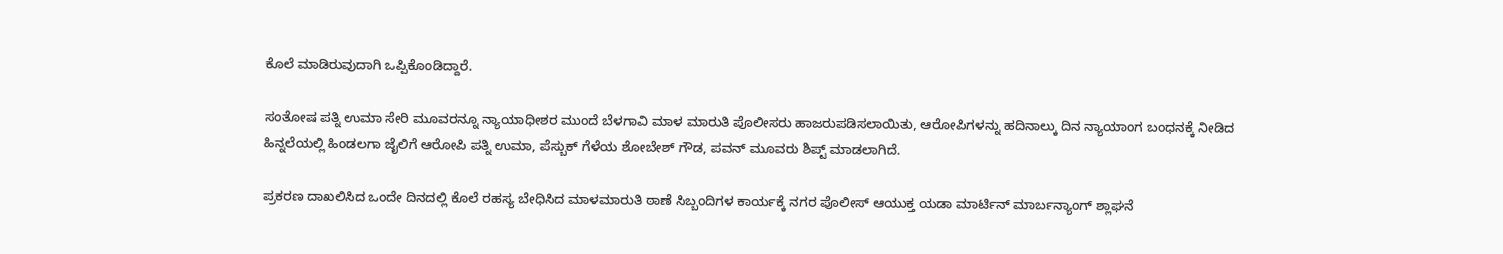ಕೊಲೆ ಮಾಡಿರುವುದಾಗಿ ಒಪ್ಪಿಕೊಂಡಿದ್ದಾರೆ.

ಸಂತೋಷ ಪತ್ನಿ ಉಮಾ ಸೇರಿ ಮೂವರನ್ನೂ ನ್ಯಾಯಾಧೀಶರ ಮುಂದೆ ಬೆಳಗಾವಿ ಮಾಳ ಮಾರುತಿ ಪೊಲೀಸರು ಹಾಜರುಪಡಿಸಲಾಯಿತು, ಆರೋಪಿಗಳನ್ನು ಹದಿನಾಲ್ಕು ದಿನ ನ್ಯಾಯಾಂಗ ಬಂಧನಕ್ಕೆ ನೀಡಿದ ಹಿನ್ನಲೆಯಲ್ಲಿ ಹಿಂಡಲಗಾ ಜೈಲಿಗೆ ಆರೋಪಿ ಪತ್ನಿ ಉಮಾ, ಪೆಸ್ಬುಕ್ ಗೆಳೆಯ ಶೋಬೇಶ್ ಗೌಡ, ಪವನ್ ಮೂವರು ಶಿಪ್ಟ್ ಮಾಡಲಾಗಿದೆ.

ಪ್ರಕರಣ ದಾಖಲಿಸಿದ ಒಂದೇ ದಿನದಲ್ಲಿ ಕೊಲೆ ರಹಸ್ಯ ಬೇಧಿಸಿದ ಮಾಳಮಾರುತಿ ಠಾಣೆ ಸಿಬ್ಬಂದಿಗಳ ಕಾರ್ಯಕ್ಕೆ ನಗರ ಪೊಲೀಸ್ ಆಯುಕ್ತ ಯಡಾ ಮಾರ್ಟಿನ್ ಮಾರ್ಬನ್ಯಾಂಗ್ ಶ್ಲಾಘನೆ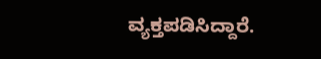ವ್ಯಕ್ತಪಡಿಸಿದ್ದಾರೆ.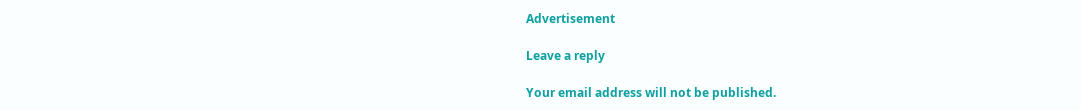Advertisement

Leave a reply

Your email address will not be published.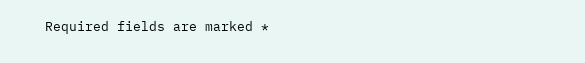Required fields are marked *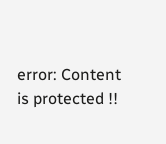error: Content is protected !!